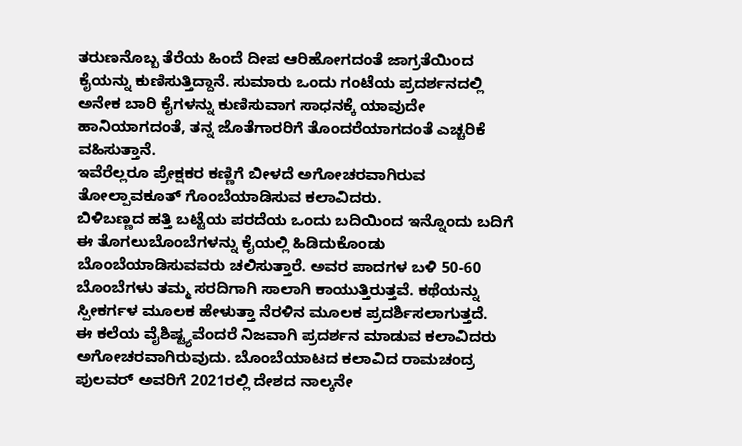ತರುಣನೊಬ್ಬ ತೆರೆಯ ಹಿಂದೆ ದೀಪ ಆರಿಹೋಗದಂತೆ ಜಾಗ್ರತೆಯಿಂದ ಕೈಯನ್ನು ಕುಣಿಸುತ್ತಿದ್ದಾನೆ. ಸುಮಾರು ಒಂದು ಗಂಟೆಯ ಪ್ರದರ್ಶನದಲ್ಲಿ ಅನೇಕ ಬಾರಿ ಕೈಗಳನ್ನು ಕುಣಿಸುವಾಗ ಸಾಧನಕ್ಕೆ ಯಾವುದೇ ಹಾನಿಯಾಗದಂತೆ, ತನ್ನ ಜೊತೆಗಾರರಿಗೆ ತೊಂದರೆಯಾಗದಂತೆ ಎಚ್ಚರಿಕೆ ವಹಿಸುತ್ತಾನೆ.
ಇವೆರೆಲ್ಲರೂ ಪ್ರೇಕ್ಷಕರ ಕಣ್ಣಿಗೆ ಬೀಳದೆ ಅಗೋಚರವಾಗಿರುವ ತೋಲ್ಪಾವಕೂತ್ ಗೊಂಬೆಯಾಡಿಸುವ ಕಲಾವಿದರು.
ಬಿಳಿಬಣ್ಣದ ಹತ್ತಿ ಬಟ್ಟೆಯ ಪರದೆಯ ಒಂದು ಬದಿಯಿಂದ ಇನ್ನೊಂದು ಬದಿಗೆ ಈ ತೊಗಲುಬೊಂಬೆಗಳನ್ನು ಕೈಯಲ್ಲಿ ಹಿಡಿದುಕೊಂಡು ಬೊಂಬೆಯಾಡಿಸುವವರು ಚಲಿಸುತ್ತಾರೆ. ಅವರ ಪಾದಗಳ ಬಳಿ 50-60 ಬೊಂಬೆಗಳು ತಮ್ಮ ಸರದಿಗಾಗಿ ಸಾಲಾಗಿ ಕಾಯುತ್ತಿರುತ್ತವೆ. ಕಥೆಯನ್ನು ಸ್ಪೀಕರ್ಗಳ ಮೂಲಕ ಹೇಳುತ್ತಾ ನೆರಳಿನ ಮೂಲಕ ಪ್ರದರ್ಶಿಸಲಾಗುತ್ತದೆ.
ಈ ಕಲೆಯ ವೈಶಿಷ್ಟ್ಯವೆಂದರೆ ನಿಜವಾಗಿ ಪ್ರದರ್ಶನ ಮಾಡುವ ಕಲಾವಿದರು ಅಗೋಚರವಾಗಿರುವುದು. ಬೊಂಬೆಯಾಟದ ಕಲಾವಿದ ರಾಮಚಂದ್ರ ಪುಲವರ್ ಅವರಿಗೆ 2021ರಲ್ಲಿ ದೇಶದ ನಾಲ್ಕನೇ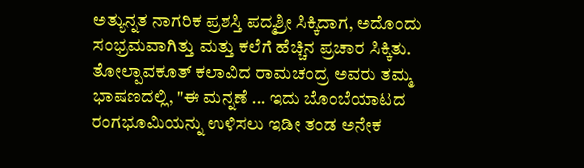ಅತ್ಯುನ್ನತ ನಾಗರಿಕ ಪ್ರಶಸ್ತಿ ಪದ್ಮಶ್ರೀ ಸಿಕ್ಕಿದಾಗ, ಅದೊಂದು ಸಂಭ್ರಮವಾಗಿತ್ತು ಮತ್ತು ಕಲೆಗೆ ಹೆಚ್ಚಿನ ಪ್ರಚಾರ ಸಿಕ್ಕಿತು. ತೋಲ್ಪಾವಕೂತ್ ಕಲಾವಿದ ರಾಮಚಂದ್ರ ಅವರು ತಮ್ಮ ಭಾಷಣದಲ್ಲಿ, "ಈ ಮನ್ನಣೆ ... ಇದು ಬೊಂಬೆಯಾಟದ ರಂಗಭೂಮಿಯನ್ನು ಉಳಿಸಲು ಇಡೀ ತಂಡ ಅನೇಕ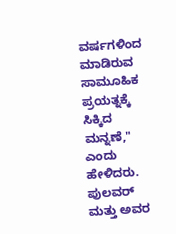ವರ್ಷಗಳಿಂದ ಮಾಡಿರುವ ಸಾಮೂಹಿಕ ಪ್ರಯತ್ನಕ್ಕೆ ಸಿಕ್ಕಿದ ಮನ್ನಣೆ," ಎಂದು ಹೇಳಿದರು.
ಪುಲವರ್ ಮತ್ತು ಅವರ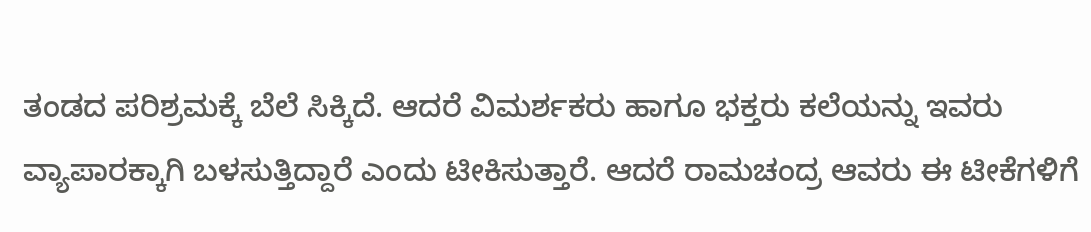ತಂಡದ ಪರಿಶ್ರಮಕ್ಕೆ ಬೆಲೆ ಸಿಕ್ಕಿದೆ. ಆದರೆ ವಿಮರ್ಶಕರು ಹಾಗೂ ಭಕ್ತರು ಕಲೆಯನ್ನು ಇವರು ವ್ಯಾಪಾರಕ್ಕಾಗಿ ಬಳಸುತ್ತಿದ್ದಾರೆ ಎಂದು ಟೀಕಿಸುತ್ತಾರೆ. ಆದರೆ ರಾಮಚಂದ್ರ ಆವರು ಈ ಟೀಕೆಗಳಿಗೆ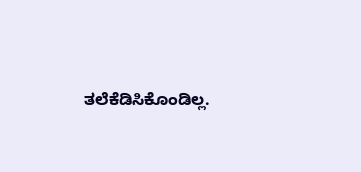ತಲೆಕೆಡಿಸಿಕೊಂಡಿಲ್ಲ.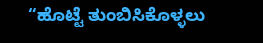“ಹೊಟ್ಟೆ ತುಂಬಿಸಿಕೊಳ್ಳಲು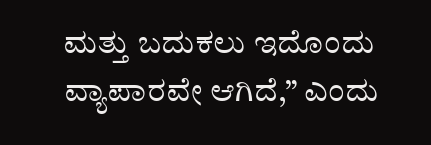ಮತ್ತು ಬದುಕಲು ಇದೊಂದು ವ್ಯಾಪಾರವೇ ಆಗಿದೆ,” ಎಂದು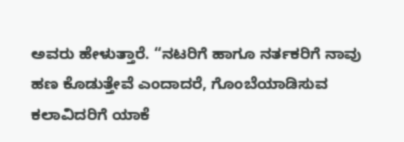ಅವರು ಹೇಳುತ್ತಾರೆ. “ನಟರಿಗೆ ಹಾಗೂ ನರ್ತಕರಿಗೆ ನಾವು ಹಣ ಕೊಡುತ್ತೇವೆ ಎಂದಾದರೆ, ಗೊಂಬೆಯಾಡಿಸುವ ಕಲಾವಿದರಿಗೆ ಯಾಕೆ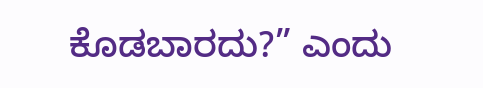ಕೊಡಬಾರದು?” ಎಂದು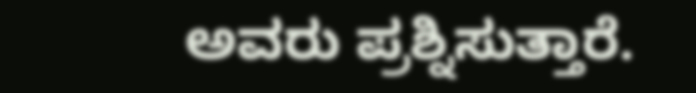ಅವರು ಪ್ರಶ್ನಿಸುತ್ತಾರೆ.